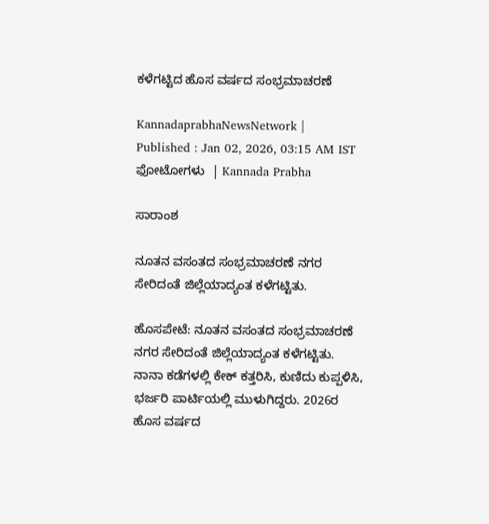ಕಳೆಗಟ್ಟಿದ ಹೊಸ ವರ್ಷದ ಸಂಭ್ರಮಾಚರಣೆ

KannadaprabhaNewsNetwork |
Published : Jan 02, 2026, 03:15 AM IST
ಫೋಟೋಗಳು  | Kannada Prabha

ಸಾರಾಂಶ

ನೂತನ ವಸಂತದ ಸಂಭ್ರಮಾಚರಣೆ ನಗರ ಸೇರಿದಂತೆ ಜಿಲ್ಲೆಯಾದ್ಯಂತ ಕಳೆಗಟ್ಟಿತು.

ಹೊಸಪೇಟೆ: ನೂತನ ವಸಂತದ ಸಂಭ್ರಮಾಚರಣೆ ನಗರ ಸೇರಿದಂತೆ ಜಿಲ್ಲೆಯಾದ್ಯಂತ ಕಳೆಗಟ್ಟಿತು. ನಾನಾ ಕಡೆಗಳಲ್ಲಿ ಕೇಕ್ ಕತ್ತರಿಸಿ, ಕುಣಿದು ಕುಪ್ಪಳಿಸಿ, ಭರ್ಜರಿ ಪಾರ್ಟಿಯಲ್ಲಿ ಮುಳುಗಿದ್ದರು. 2026ರ ಹೊಸ ವರ್ಷದ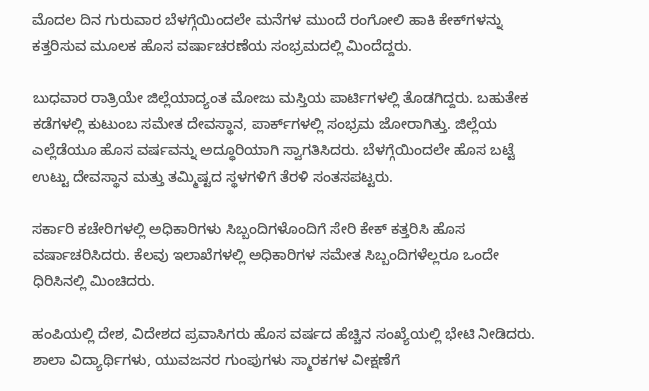ಮೊದಲ ದಿನ ಗುರುವಾರ ಬೆಳಗ್ಗೆಯಿಂದಲೇ ಮನೆಗಳ ಮುಂದೆ ರಂಗೋಲಿ ಹಾಕಿ ಕೇಕ್‌ಗಳನ್ನು ಕತ್ತರಿಸುವ ಮೂಲಕ ಹೊಸ ವರ್ಷಾಚರಣೆಯ ಸಂಭ್ರಮದಲ್ಲಿ ಮಿಂದೆದ್ದರು.

ಬುಧವಾರ ರಾತ್ರಿಯೇ ಜಿಲ್ಲೆಯಾದ್ಯಂತ ಮೋಜು ಮಸ್ತಿಯ ಪಾರ್ಟಿಗಳಲ್ಲಿ ತೊಡಗಿದ್ದರು. ಬಹುತೇಕ ಕಡೆಗಳಲ್ಲಿ ಕುಟುಂಬ ಸಮೇತ ದೇವಸ್ಥಾನ, ಪಾರ್ಕ್‌ಗಳಲ್ಲಿ ಸಂಭ್ರಮ ಜೋರಾಗಿತ್ತು. ಜಿಲ್ಲೆಯ ಎಲ್ಲೆಡೆಯೂ ಹೊಸ ವರ್ಷವನ್ನು ಅದ್ಧೂರಿಯಾಗಿ ಸ್ವಾಗತಿಸಿದರು. ಬೆಳಗ್ಗೆಯಿಂದಲೇ ಹೊಸ ಬಟ್ಟೆ ಉಟ್ಟು ದೇವಸ್ಥಾನ ಮತ್ತು ತಮ್ಮಿಷ್ಟದ ಸ್ಥಳಗಳಿಗೆ ತೆರಳಿ ಸಂತಸಪಟ್ಟರು.

ಸರ್ಕಾರಿ ಕಚೇರಿಗಳಲ್ಲಿ ಅಧಿಕಾರಿಗಳು ಸಿಬ್ಬಂದಿಗಳೊಂದಿಗೆ ಸೇರಿ ಕೇಕ್ ಕತ್ತರಿಸಿ ಹೊಸ ವರ್ಷಾಚರಿಸಿದರು. ಕೆಲವು ಇಲಾಖೆಗಳಲ್ಲಿ ಅಧಿಕಾರಿಗಳ ಸಮೇತ ಸಿಬ್ಬಂದಿಗಳೆಲ್ಲರೂ ಒಂದೇ ಧಿರಿಸಿನಲ್ಲಿ ಮಿಂಚಿದರು.

ಹಂಪಿಯಲ್ಲಿ ದೇಶ, ವಿದೇಶದ ಪ್ರವಾಸಿಗರು ಹೊಸ ವರ್ಷದ ಹೆಚ್ಚಿನ ಸಂಖ್ಯೆಯಲ್ಲಿ ಭೇಟಿ ನೀಡಿದರು. ಶಾಲಾ ವಿದ್ಯಾರ್ಥಿಗಳು, ಯುವಜನರ ಗುಂಪುಗಳು ಸ್ಮಾರಕಗಳ ವೀಕ್ಷಣೆಗೆ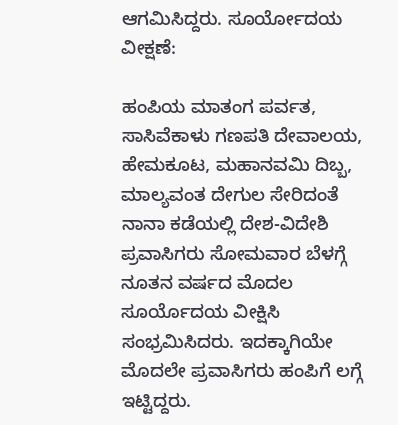ಆಗಮಿಸಿದ್ದರು. ಸೂರ್ಯೋದಯ ವೀಕ್ಷಣೆ:

ಹಂಪಿಯ ಮಾತಂಗ ಪರ್ವತ, ಸಾಸಿವೆಕಾಳು ಗಣಪತಿ ದೇವಾಲಯ, ಹೇಮಕೂಟ, ಮಹಾನವಮಿ ದಿಬ್ಬ, ಮಾಲ್ಯವಂತ ದೇಗುಲ ಸೇರಿದಂತೆ ನಾನಾ ಕಡೆಯಲ್ಲಿ ದೇಶ-ವಿದೇಶಿ ಪ್ರವಾಸಿಗರು ಸೋಮವಾರ ಬೆಳಗ್ಗೆ ನೂತನ ವರ್ಷದ ಮೊದಲ ಸೂರ್ಯೊದಯ ವೀಕ್ಷಿಸಿ ಸಂಭ್ರಮಿಸಿದರು. ಇದಕ್ಕಾಗಿಯೇ ಮೊದಲೇ ಪ್ರವಾಸಿಗರು ಹಂಪಿಗೆ ಲಗ್ಗೆ ಇಟ್ಟಿದ್ದರು.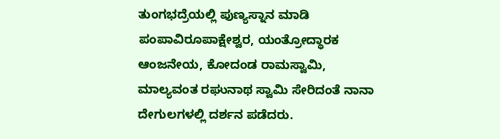ತುಂಗಭದ್ರೆಯಲ್ಲಿ ಪುಣ್ಯಸ್ನಾನ ಮಾಡಿ ಪಂಪಾವಿರೂಪಾಕ್ಷೇಶ್ವರ, ಯಂತ್ರೋದ್ಧಾರಕ ಆಂಜನೇಯ, ಕೋದಂಡ ರಾಮಸ್ವಾಮಿ, ಮಾಲ್ಯವಂತ ರಘುನಾಥ ಸ್ವಾಮಿ ಸೇರಿದಂತೆ ನಾನಾ ದೇಗುಲಗಳಲ್ಲಿ ದರ್ಶನ ಪಡೆದರು.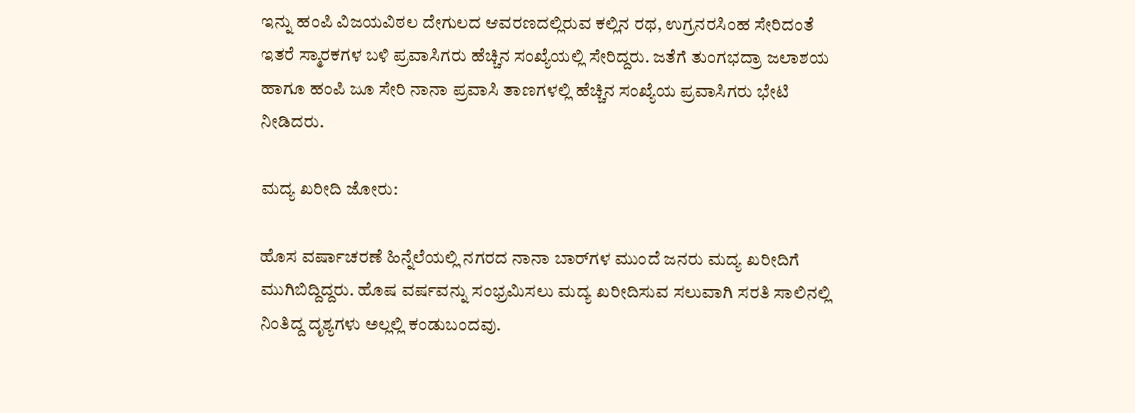ಇನ್ನು ಹಂಪಿ ವಿಜಯವಿಠಲ ದೇಗುಲದ ಆವರಣದಲ್ಲಿರುವ ಕಲ್ಲಿನ ರಥ, ಉಗ್ರನರಸಿಂಹ ಸೇರಿದಂತೆ ಇತರೆ ಸ್ಮಾರಕಗಳ ಬಳಿ ಪ್ರವಾಸಿಗರು ಹೆಚ್ಚಿನ ಸಂಖ್ಯೆಯಲ್ಲಿ ಸೇರಿದ್ದರು. ಜತೆಗೆ ತುಂಗಭದ್ರಾ ಜಲಾಶಯ ಹಾಗೂ ಹಂಪಿ ಜೂ ಸೇರಿ ನಾನಾ ಪ್ರವಾಸಿ ತಾಣಗಳಲ್ಲಿ ಹೆಚ್ಚಿನ ಸಂಖ್ಯೆಯ ಪ್ರವಾಸಿಗರು ಭೇಟಿ ನೀಡಿದರು.

ಮದ್ಯ ಖರೀದಿ ಜೋರು:

ಹೊಸ ವರ್ಷಾಚರಣೆ ಹಿನ್ನೆಲೆಯಲ್ಲಿ ನಗರದ ನಾನಾ ಬಾರ್‌ಗಳ ಮುಂದೆ ಜನರು ಮದ್ಯ ಖರೀದಿಗೆ ಮುಗಿಬಿದ್ದಿದ್ದರು. ಹೊಷ ವರ್ಷವನ್ನು ಸಂಭ್ರಮಿಸಲು ಮದ್ಯ ಖರೀದಿಸುವ ಸಲುವಾಗಿ ಸರತಿ ಸಾಲಿನಲ್ಲಿ ನಿಂತಿದ್ದ ದೃಶ್ಯಗಳು ಅಲ್ಲಲ್ಲಿ ಕಂಡುಬಂದವು.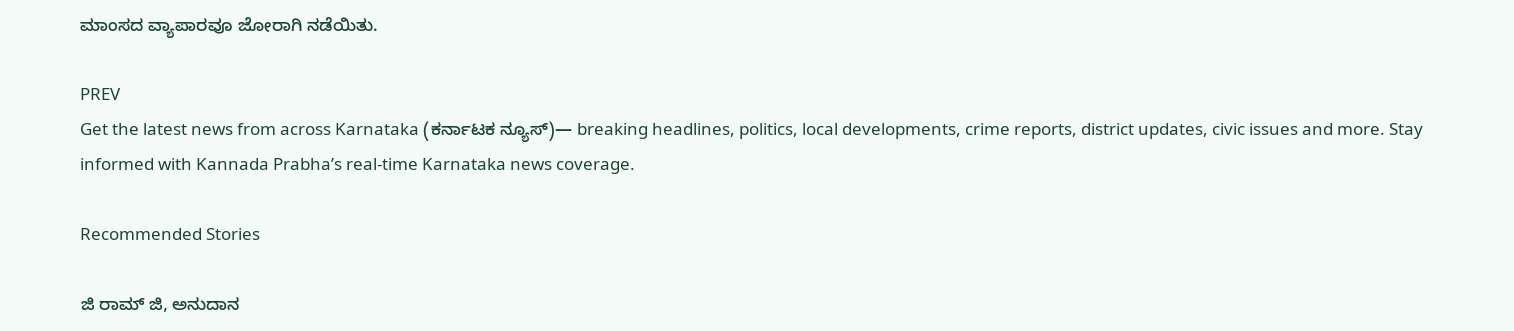ಮಾಂಸದ ವ್ಯಾಪಾರವೂ ಜೋರಾಗಿ ನಡೆಯಿತು.

PREV
Get the latest news from across Karnataka (ಕರ್ನಾಟಕ ನ್ಯೂಸ್)— breaking headlines, politics, local developments, crime reports, district updates, civic issues and more. Stay informed with Kannada Prabha’s real‑time Karnataka news coverage.

Recommended Stories

ಜಿ ರಾಮ್‌ ಜಿ, ಅನುದಾನ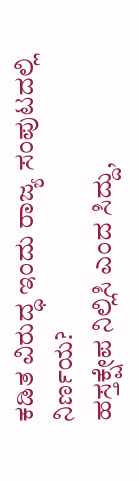ಕಡಿತ ವಿರುದ್ಧ ಇಂದು ರಾಜ್ಯ ಸಂಪುಟದಲ್ಲಿ ನಿರ್ಣಯ?
ಹಸ್ತಕ್ಷೇಪ ನಿಲ್ಲಿಸಿ ಎಂದ ಸಿದ್ದು,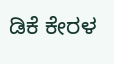ಡಿಕೆ ಕೇರಳ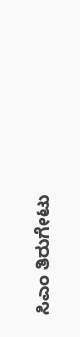ಸಿಎಂ ತಿರುಗೇಟು